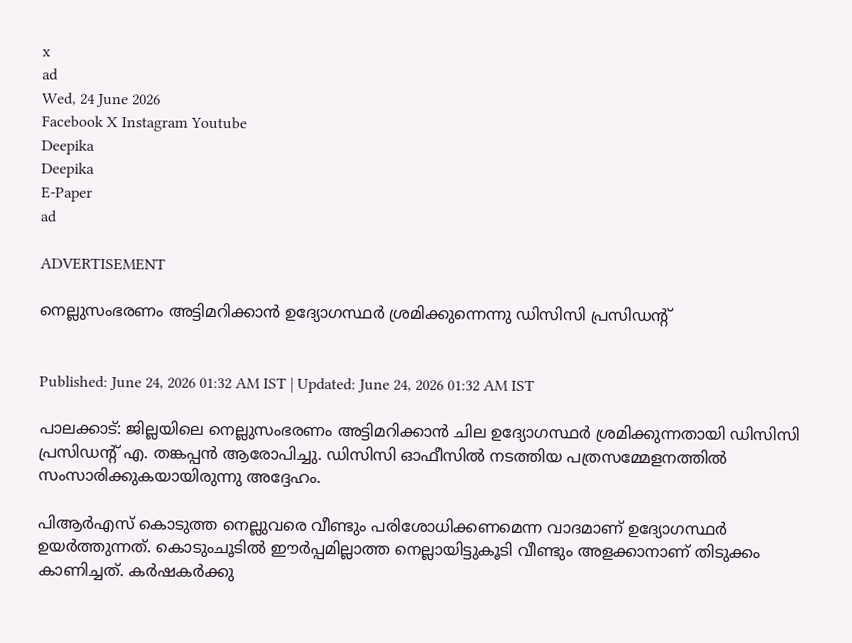x
ad
Wed, 24 June 2026
Facebook X Instagram Youtube
Deepika
Deepika
E-Paper
ad

ADVERTISEMENT

നെല്ലുസംഭരണം അട്ടിമറിക്കാൻ ഉദ്യോഗസ്ഥർ ശ്രമിക്കുന്നെന്നു ഡിസിസി പ്രസിഡന്‍റ്


Published: June 24, 2026 01:32 AM IST | Updated: June 24, 2026 01:32 AM IST

പാലക്കാട്: ജില്ലയിലെ നെല്ലുസംഭരണം അട്ടിമറിക്കാൻ ചില ഉദ്യോഗസ്ഥർ ശ്രമിക്കുന്നതായി ഡിസിസി പ്രസിഡന്‍റ് എ. തങ്കപ്പൻ ആരോപിച്ചു. ഡിസിസി ഓഫീസിൽ നടത്തിയ പത്രസമ്മേളനത്തിൽ സംസാരിക്കുകയായിരുന്നു അദ്ദേഹം.

പിആർഎസ് കൊടുത്ത നെല്ലുവരെ വീണ്ടും പരിശോധിക്കണമെന്ന വാദമാണ് ഉദ്യോഗസ്ഥർ ഉയർത്തുന്നത്. കൊടുംചൂടിൽ ഈർപ്പമില്ലാത്ത നെല്ലായിട്ടുകൂടി വീണ്ടും അളക്കാനാണ് തിടുക്കം കാണിച്ചത്. കർഷകർക്കു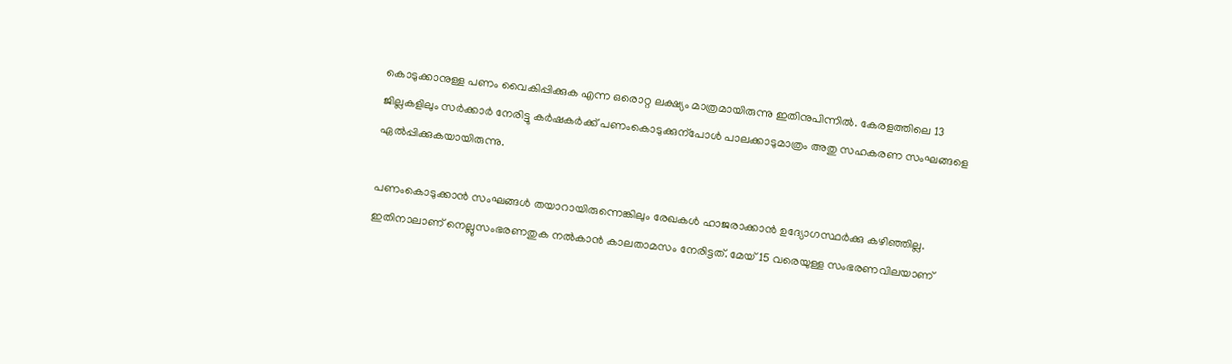കൊടുക്കാനുള്ള പണം വൈകിപ്പിക്കുക എന്ന ഒരൊറ്റ ലക്ഷ്യം മാത്രമായിരുന്നു ഇതിനുപിന്നിൽ. കേരളത്തിലെ 13 ജില്ലകളിലും സർക്കാർ നേരിട്ടു കർഷകർക്ക് പണംകൊടുക്കുന്പോൾ പാലക്കാടുമാത്രം അതു സഹകരണ സംഘങ്ങളെ ഏൽപ്പിക്കുകയായിരുന്നു.

പണംകൊടുക്കാൻ സംഘങ്ങൾ തയാറായിരുന്നെങ്കിലും രേഖകൾ ഹാജരാക്കാൻ ഉദ്യോഗസ്ഥർക്കു കഴിഞ്ഞില്ല. ഇതിനാലാണ് നെല്ലുസംഭരണതുക നൽകാൻ കാലതാമസം നേരിട്ടത്. മേയ് 15 വരെയുള്ള സംഭരണവിലയാണ്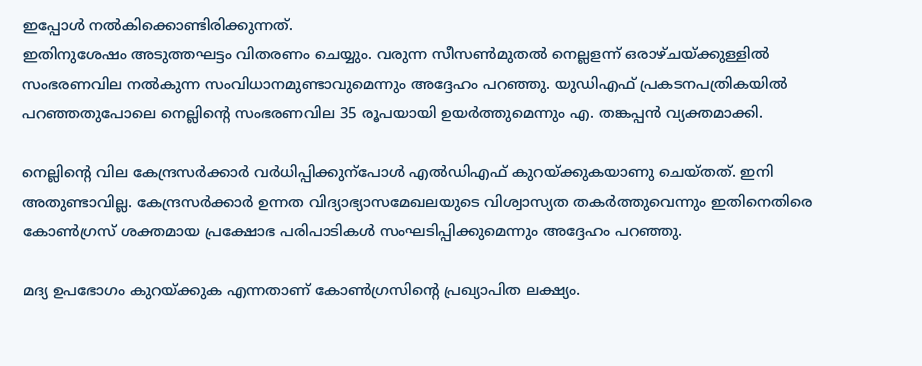ഇപ്പോൾ നൽകിക്കൊണ്ടിരിക്കുന്നത്.
ഇതിനുശേഷം അടുത്തഘട്ടം വിതരണം ചെയ്യും. വരുന്ന സീസണ്‍മുതൽ നെല്ലളന്ന് ഒരാഴ്ചയ്ക്കുള്ളിൽ സംഭരണവില നൽകുന്ന സംവിധാനമുണ്ടാവുമെന്നും അദ്ദേഹം പറഞ്ഞു. യുഡിഎഫ് പ്രകടനപത്രികയിൽ പറഞ്ഞതുപോലെ നെല്ലിന്‍റെ സംഭരണവില 35 രൂപയായി ഉയർത്തുമെന്നും എ. തങ്കപ്പൻ വ്യക്തമാക്കി.

നെല്ലിന്‍റെ വില കേന്ദ്രസർക്കാർ വർധിപ്പിക്കുന്പോൾ എൽഡിഎഫ് കുറയ്ക്കുകയാണു ചെയ്തത്. ഇനി അതുണ്ടാവില്ല. കേന്ദ്രസർക്കാർ ഉന്നത വിദ്യാഭ്യാസമേഖലയുടെ വിശ്വാസ്യത തകർത്തുവെന്നും ഇതിനെതിരെ കോണ്‍ഗ്രസ് ശക്തമായ പ്രക്ഷോഭ പരിപാടികൾ സംഘടിപ്പിക്കുമെന്നും അദ്ദേഹം പറഞ്ഞു.

മദ്യ ഉപഭോഗം കുറയ്ക്കുക എന്നതാണ് കോണ്‍ഗ്രസിന്‍റെ പ്രഖ്യാപിത ലക്ഷ്യം.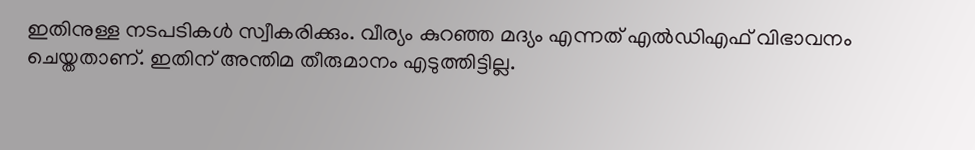ഇതിനുള്ള നടപടികൾ സ്വീകരിക്കും. വീര്യം കുറഞ്ഞ മദ്യം എന്നത് എൽഡിഎഫ് വിഭാവനം ചെയ്തതാണ്. ഇതിന് അന്തിമ തീരുമാനം എടുത്തിട്ടില്ല.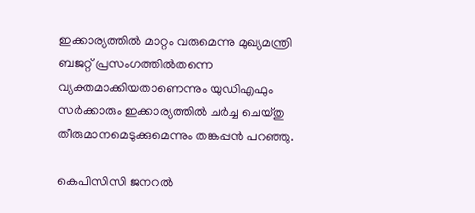ഇക്കാര്യത്തിൽ മാറ്റം വരുമെന്നു മുഖ്യമന്ത്രി ബജറ്റ് പ്രസംഗത്തിൽതന്നെ വ്യക്തമാക്കിയതാണെന്നും യുഡിഎഫും സർക്കാരും ഇക്കാര്യത്തിൽ ചർച്ച ചെയ്തു തീരുമാനമെടുക്കുമെന്നും തങ്കപ്പൻ പറഞ്ഞു.

കെപിസിസി ജനറൽ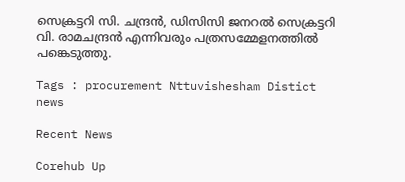സെക്രട്ടറി സി. ചന്ദ്രൻ, ഡിസിസി ജനറൽ സെക്രട്ടറി വി. രാമചന്ദ്രൻ എന്നിവരും പത്രസമ്മേളനത്തിൽ പങ്കെടുത്തു.

Tags : procurement Nttuvishesham Distict news

Recent News

Corehub Up